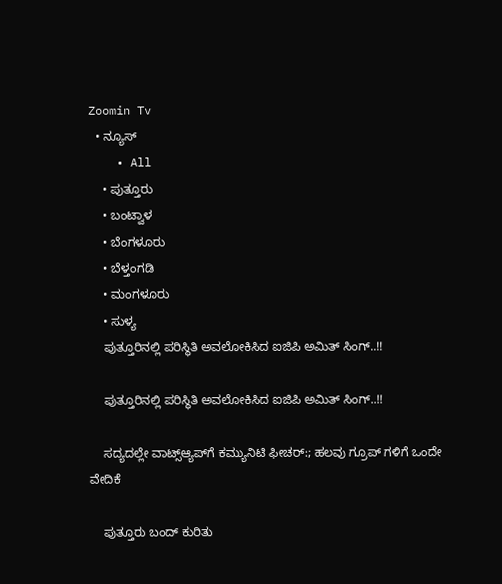Zoomin Tv
  • ನ್ಯೂಸ್
    • All
    • ಪುತ್ತೂರು
    • ಬಂಟ್ವಾಳ
    • ಬೆಂಗಳೂರು
    • ಬೆಳ್ತಂಗಡಿ
    • ಮಂಗಳೂರು
    • ಸುಳ್ಯ
    ಪುತ್ತೂರಿನಲ್ಲಿ ಪರಿಸ್ಥಿತಿ ಅವಲೋಕಿಸಿದ ಐಜಿಪಿ ಅಮಿತ್ ಸಿಂಗ್..!!

    ಪುತ್ತೂರಿನಲ್ಲಿ ಪರಿಸ್ಥಿತಿ ಅವಲೋಕಿಸಿದ ಐಜಿಪಿ ಅಮಿತ್ ಸಿಂಗ್..!!

    ಸದ್ಯದಲ್ಲೇ ವಾಟ್ಸ್‌ಆ್ಯಪ್‌ಗೆ ಕಮ್ಯುನಿಟಿ ಫೀಚರ್‌:; ಹಲವು ಗ್ರೂಪ್‌ ಗಳಿಗೆ ಒಂದೇ ವೇದಿಕೆ

    ಪುತ್ತೂರು ಬಂದ್ ಕುರಿತು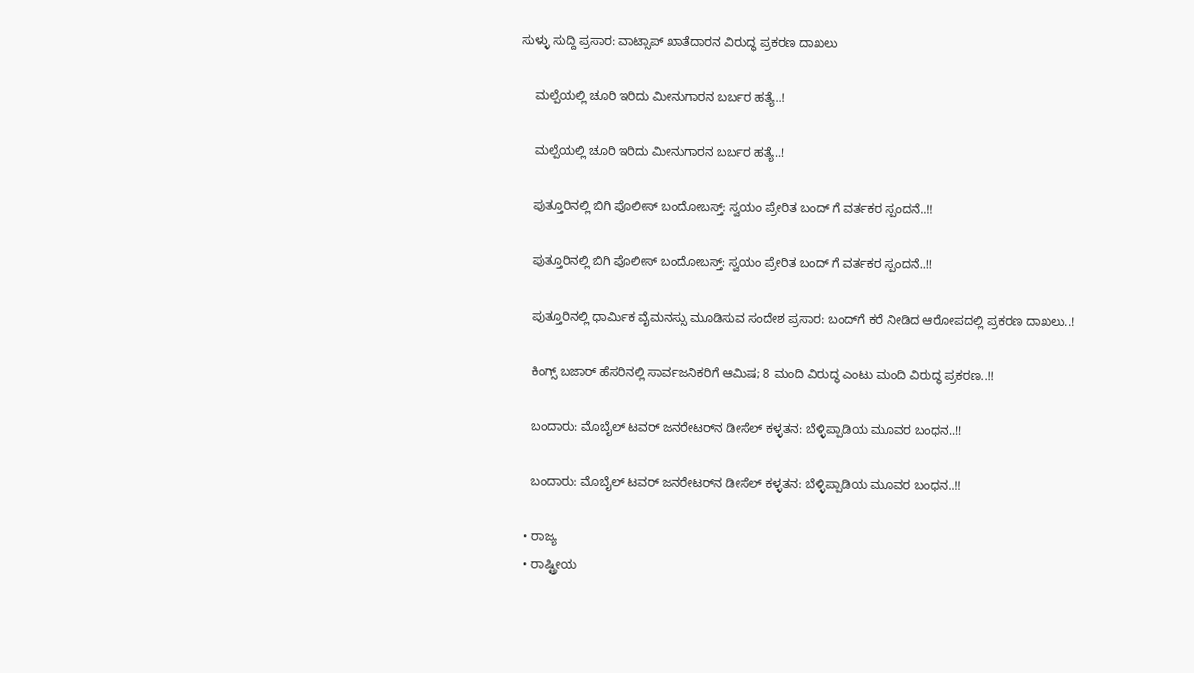ಸುಳ್ಳು ಸುದ್ದಿ ಪ್ರಸಾರ: ವಾಟ್ಸಾಪ್ ಖಾತೆದಾರನ ವಿರುದ್ಧ ಪ್ರಕರಣ ದಾಖಲು

    ಮಲ್ಪೆಯಲ್ಲಿ ಚೂರಿ ಇರಿದು ಮೀನುಗಾರನ ಬರ್ಬರ ಹತ್ಯೆ..!

    ಮಲ್ಪೆಯಲ್ಲಿ ಚೂರಿ ಇರಿದು ಮೀನುಗಾರನ ಬರ್ಬರ ಹತ್ಯೆ..!

    ಪುತ್ತೂರಿನಲ್ಲಿ ಬಿಗಿ ಪೊಲೀಸ್ ಬಂದೋಬಸ್ತ್: ಸ್ವಯಂ ಪ್ರೇರಿತ ಬಂದ್ ಗೆ ವರ್ತಕರ ಸ್ಪಂದನೆ..!!

    ಪುತ್ತೂರಿನಲ್ಲಿ ಬಿಗಿ ಪೊಲೀಸ್ ಬಂದೋಬಸ್ತ್: ಸ್ವಯಂ ಪ್ರೇರಿತ ಬಂದ್ ಗೆ ವರ್ತಕರ ಸ್ಪಂದನೆ..!!

    ಪುತ್ತೂರಿನಲ್ಲಿ ಧಾರ್ಮಿಕ ವೈಮನಸ್ಸು ಮೂಡಿಸುವ ಸಂದೇಶ ಪ್ರಸಾರ: ಬಂದ್‌ಗೆ ಕರೆ ನೀಡಿದ ಆರೋಪದಲ್ಲಿ ಪ್ರಕರಣ ದಾಖಲು..!

    ಕಿಂಗ್ಸ್ ಬಜಾರ್ ಹೆಸರಿನಲ್ಲಿ ಸಾರ್ವಜನಿಕರಿಗೆ ಆಮಿಷ; 8 ಮಂದಿ ವಿರುದ್ಧ ಎಂಟು ಮಂದಿ ವಿರುದ್ಧ ಪ್ರಕರಣ..!!

    ಬಂದಾರು: ಮೊಬೈಲ್ ಟವರ್ ಜನರೇಟರ್‌ನ ಡೀಸೆಲ್ ಕಳ್ಳತನ: ಬೆಳ್ಳಿಪ್ಪಾಡಿಯ ಮೂವರ ಬಂಧನ..!!

    ಬಂದಾರು: ಮೊಬೈಲ್ ಟವರ್ ಜನರೇಟರ್‌ನ ಡೀಸೆಲ್ ಕಳ್ಳತನ: ಬೆಳ್ಳಿಪ್ಪಾಡಿಯ ಮೂವರ ಬಂಧನ..!!

  • ರಾಜ್ಯ
  • ರಾಷ್ಟ್ರೀಯ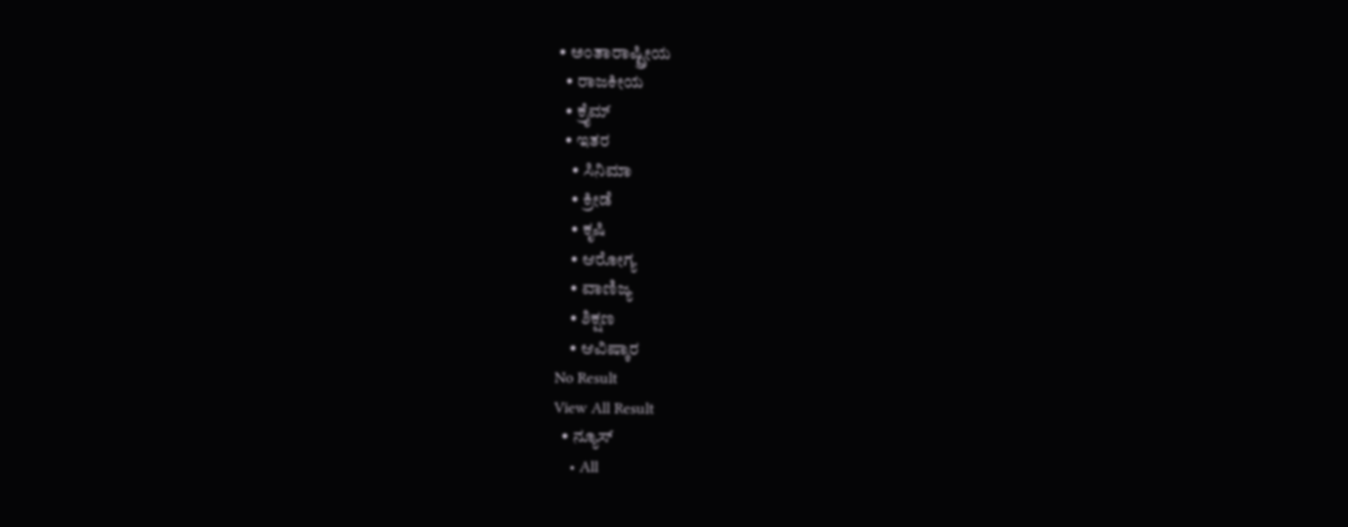• ಅಂತಾರಾಷ್ಟ್ರೀಯ
  • ರಾಜಕೀಯ
  • ಕ್ರೈಮ್
  • ಇತರ
    • ಸಿನಿಮಾ
    • ಕ್ರೀಡೆ
    • ಕೃಷಿ
    • ಆರೋಗ್ಯ
    • ವಾಣಿಜ್ಯ
    • ಶಿಕ್ಷಣ
    • ಆವಿಷ್ಕಾರ
No Result
View All Result
  • ನ್ಯೂಸ್
    • All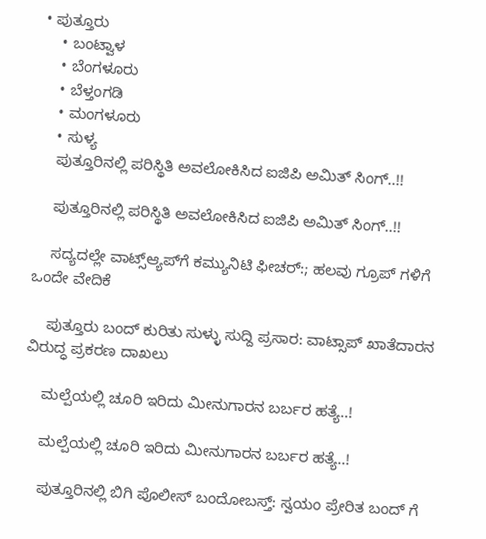• ಪುತ್ತೂರು
    • ಬಂಟ್ವಾಳ
    • ಬೆಂಗಳೂರು
    • ಬೆಳ್ತಂಗಡಿ
    • ಮಂಗಳೂರು
    • ಸುಳ್ಯ
    ಪುತ್ತೂರಿನಲ್ಲಿ ಪರಿಸ್ಥಿತಿ ಅವಲೋಕಿಸಿದ ಐಜಿಪಿ ಅಮಿತ್ ಸಿಂಗ್..!!

    ಪುತ್ತೂರಿನಲ್ಲಿ ಪರಿಸ್ಥಿತಿ ಅವಲೋಕಿಸಿದ ಐಜಿಪಿ ಅಮಿತ್ ಸಿಂಗ್..!!

    ಸದ್ಯದಲ್ಲೇ ವಾಟ್ಸ್‌ಆ್ಯಪ್‌ಗೆ ಕಮ್ಯುನಿಟಿ ಫೀಚರ್‌:; ಹಲವು ಗ್ರೂಪ್‌ ಗಳಿಗೆ ಒಂದೇ ವೇದಿಕೆ

    ಪುತ್ತೂರು ಬಂದ್ ಕುರಿತು ಸುಳ್ಳು ಸುದ್ದಿ ಪ್ರಸಾರ: ವಾಟ್ಸಾಪ್ ಖಾತೆದಾರನ ವಿರುದ್ಧ ಪ್ರಕರಣ ದಾಖಲು

    ಮಲ್ಪೆಯಲ್ಲಿ ಚೂರಿ ಇರಿದು ಮೀನುಗಾರನ ಬರ್ಬರ ಹತ್ಯೆ..!

    ಮಲ್ಪೆಯಲ್ಲಿ ಚೂರಿ ಇರಿದು ಮೀನುಗಾರನ ಬರ್ಬರ ಹತ್ಯೆ..!

    ಪುತ್ತೂರಿನಲ್ಲಿ ಬಿಗಿ ಪೊಲೀಸ್ ಬಂದೋಬಸ್ತ್: ಸ್ವಯಂ ಪ್ರೇರಿತ ಬಂದ್ ಗೆ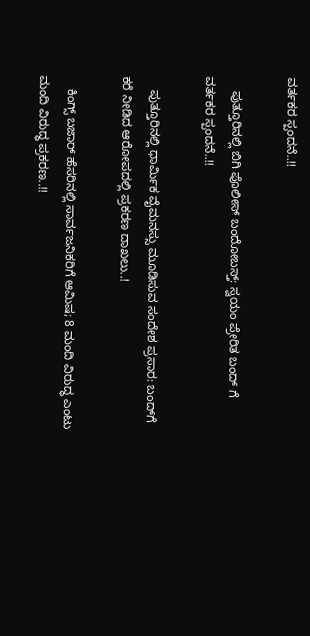ವರ್ತಕರ ಸ್ಪಂದನೆ..!!

    ಪುತ್ತೂರಿನಲ್ಲಿ ಬಿಗಿ ಪೊಲೀಸ್ ಬಂದೋಬಸ್ತ್: ಸ್ವಯಂ ಪ್ರೇರಿತ ಬಂದ್ ಗೆ ವರ್ತಕರ ಸ್ಪಂದನೆ..!!

    ಪುತ್ತೂರಿನಲ್ಲಿ ಧಾರ್ಮಿಕ ವೈಮನಸ್ಸು ಮೂಡಿಸುವ ಸಂದೇಶ ಪ್ರಸಾರ: ಬಂದ್‌ಗೆ ಕರೆ ನೀಡಿದ ಆರೋಪದಲ್ಲಿ ಪ್ರಕರಣ ದಾಖಲು..!

    ಕಿಂಗ್ಸ್ ಬಜಾರ್ ಹೆಸರಿನಲ್ಲಿ ಸಾರ್ವಜನಿಕರಿಗೆ ಆಮಿಷ; 8 ಮಂದಿ ವಿರುದ್ಧ ಎಂಟು ಮಂದಿ ವಿರುದ್ಧ ಪ್ರಕರಣ..!!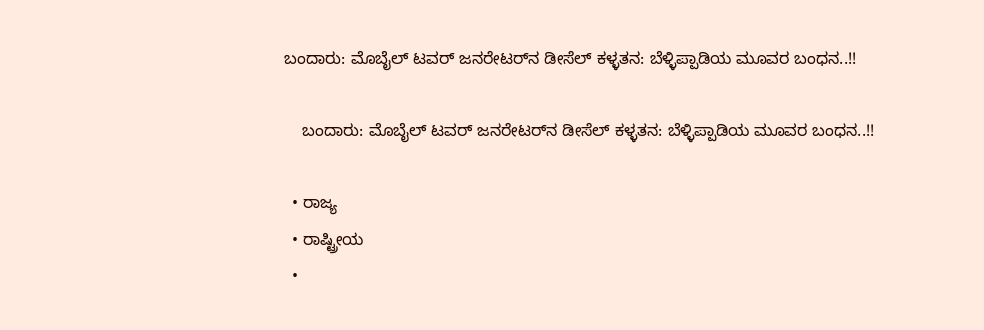ಬಂದಾರು: ಮೊಬೈಲ್ ಟವರ್ ಜನರೇಟರ್‌ನ ಡೀಸೆಲ್ ಕಳ್ಳತನ: ಬೆಳ್ಳಿಪ್ಪಾಡಿಯ ಮೂವರ ಬಂಧನ..!!

    ಬಂದಾರು: ಮೊಬೈಲ್ ಟವರ್ ಜನರೇಟರ್‌ನ ಡೀಸೆಲ್ ಕಳ್ಳತನ: ಬೆಳ್ಳಿಪ್ಪಾಡಿಯ ಮೂವರ ಬಂಧನ..!!

  • ರಾಜ್ಯ
  • ರಾಷ್ಟ್ರೀಯ
  •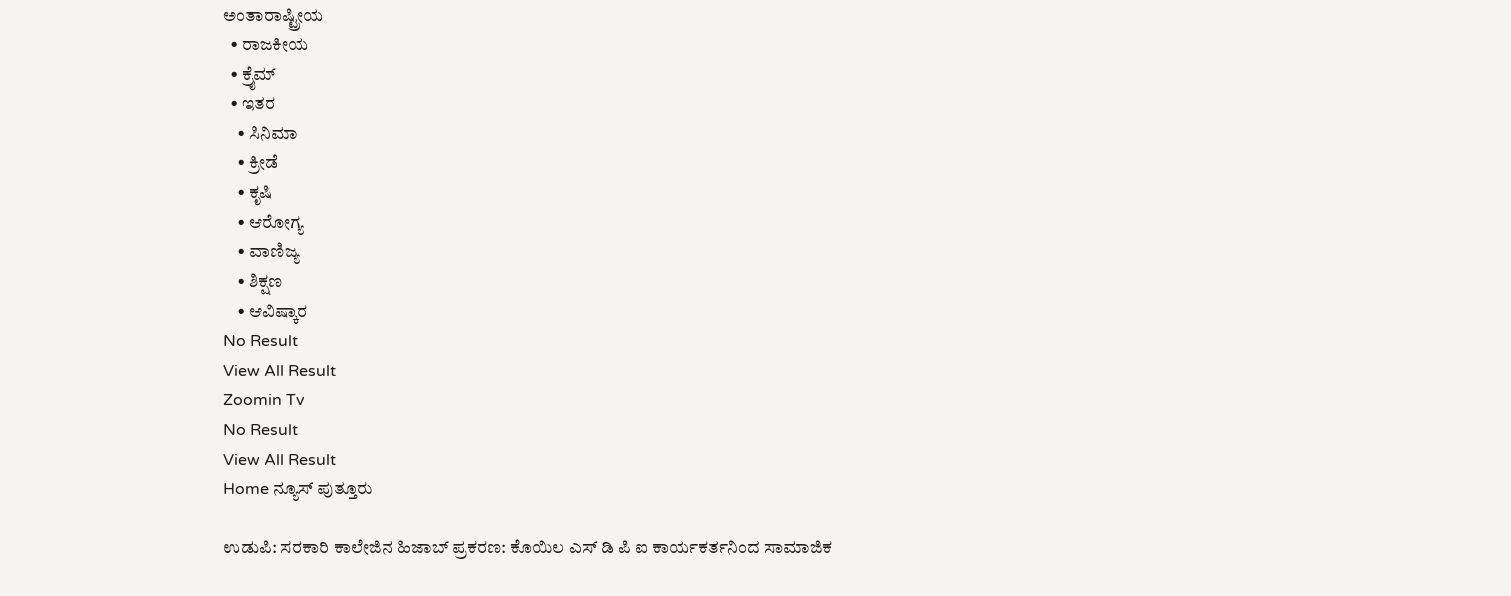ಅಂತಾರಾಷ್ಟ್ರೀಯ
  • ರಾಜಕೀಯ
  • ಕ್ರೈಮ್
  • ಇತರ
    • ಸಿನಿಮಾ
    • ಕ್ರೀಡೆ
    • ಕೃಷಿ
    • ಆರೋಗ್ಯ
    • ವಾಣಿಜ್ಯ
    • ಶಿಕ್ಷಣ
    • ಆವಿಷ್ಕಾರ
No Result
View All Result
Zoomin Tv
No Result
View All Result
Home ನ್ಯೂಸ್ ಪುತ್ತೂರು

ಉಡುಪಿ: ಸರಕಾರಿ ಕಾಲೇಜಿನ ಹಿಜಾಬ್ ಪ್ರಕರಣ: ಕೊಯಿಲ ಎಸ್ ಡಿ ಪಿ ಐ ಕಾರ್ಯಕರ್ತನಿಂದ ಸಾಮಾಜಿಕ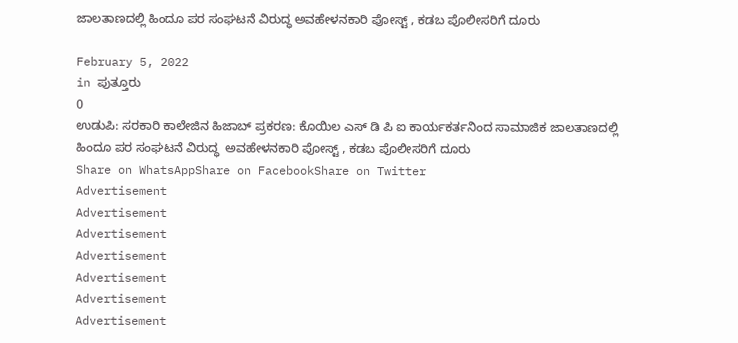ಜಾಲತಾಣದಲ್ಲಿ ಹಿಂದೂ ಪರ ಸಂಘಟನೆ ವಿರುದ್ಧ ಅವಹೇಳನಕಾರಿ ಪೋಸ್ಟ್ , ಕಡಬ ಪೊಲೀಸರಿಗೆ ದೂರು

February 5, 2022
in ಪುತ್ತೂರು
0
ಉಡುಪಿ: ಸರಕಾರಿ ಕಾಲೇಜಿನ ಹಿಜಾಬ್ ಪ್ರಕರಣ: ಕೊಯಿಲ ಎಸ್ ಡಿ ಪಿ ಐ ಕಾರ್ಯಕರ್ತನಿಂದ ಸಾಮಾಜಿಕ ಜಾಲತಾಣದಲ್ಲಿ ಹಿಂದೂ ಪರ ಸಂಘಟನೆ ವಿರುದ್ಧ  ಅವಹೇಳನಕಾರಿ ಪೋಸ್ಟ್ , ಕಡಬ ಪೊಲೀಸರಿಗೆ ದೂರು
Share on WhatsAppShare on FacebookShare on Twitter
Advertisement
Advertisement
Advertisement
Advertisement
Advertisement
Advertisement
Advertisement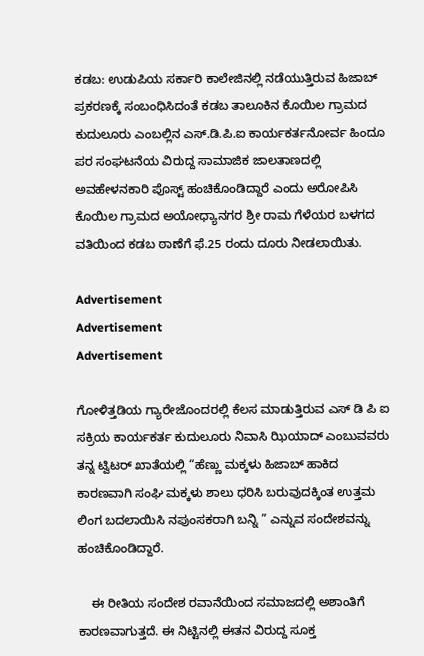ಕಡಬ: ಉಡುಪಿಯ ಸರ್ಕಾರಿ ಕಾಲೇಜಿನಲ್ಲಿ ನಡೆಯುತ್ತಿರುವ ಹಿಜಾಬ್ ಪ್ರಕರಣಕ್ಕೆ ಸಂಬಂಧಿಸಿದಂತೆ ಕಡಬ ತಾಲೂಕಿನ ಕೊಯಿಲ ಗ್ರಾಮದ ಕುದುಲೂರು ಎಂಬಲ್ಲಿನ ಎಸ್.ಡಿ.ಪಿ.ಐ ಕಾರ್ಯಕರ್ತನೋರ್ವ ಹಿಂದೂ ಪರ ಸಂಘಟನೆಯ ವಿರುದ್ದ ಸಾಮಾಜಿಕ ಜಾಲತಾಣದಲ್ಲಿ ಅವಹೇಳನಕಾರಿ ಪೊಸ್ಟ್ ಹಂಚಿಕೊಂಡಿದ್ದಾರೆ ಎಂದು ಅರೋಪಿಸಿ ಕೊಯಿಲ ಗ್ರಾಮದ ಅಯೋಧ್ಯಾನಗರ ಶ್ರೀ ರಾಮ ಗೆಳೆಯರ ಬಳಗದ ವತಿಯಿಂದ ಕಡಬ ಠಾಣೆಗೆ ಫೆ.25 ರಂದು ದೂರು ನೀಡಲಾಯಿತು.

Advertisement
Advertisement
Advertisement

ಗೋಳಿತ್ತಡಿಯ ಗ್ಯಾರೇಜೊಂದರಲ್ಲಿ ಕೆಲಸ ಮಾಡುತ್ತಿರುವ ಎಸ್ ಡಿ ಪಿ ಐ ಸಕ್ರಿಯ ಕಾರ್ಯಕರ್ತ ಕುದುಲೂರು ನಿವಾಸಿ ಝಿಯಾದ್ ಎಂಬುವವರು ತನ್ನ ಟ್ವಿಟರ್ ಖಾತೆಯಲ್ಲಿ “ಹೆಣ್ಣು ಮಕ್ಕಳು ಹಿಜಾಬ್ ಹಾಕಿದ ಕಾರಣವಾಗಿ ಸಂಘಿ ಮಕ್ಕಳು ಶಾಲು ಧರಿಸಿ ಬರುವುದಕ್ಕಿಂತ ಉತ್ತಮ ಲಿಂಗ ಬದಲಾಯಿಸಿ ನಪುಂಸಕರಾಗಿ ಬನ್ನಿ ” ಎನ್ನುವ ಸಂದೇಶವನ್ನು ಹಂಚಿಕೊಂಡಿದ್ದಾರೆ.

    ಈ ರೀತಿಯ ಸಂದೇಶ ರವಾನೆಯಿಂದ ಸಮಾಜದಲ್ಲಿ ಅಶಾಂತಿಗೆ ಕಾರಣವಾಗುತ್ತದೆ. ಈ ನಿಟ್ಟಿನಲ್ಲಿ ಈತನ ವಿರುದ್ದ ಸೂಕ್ತ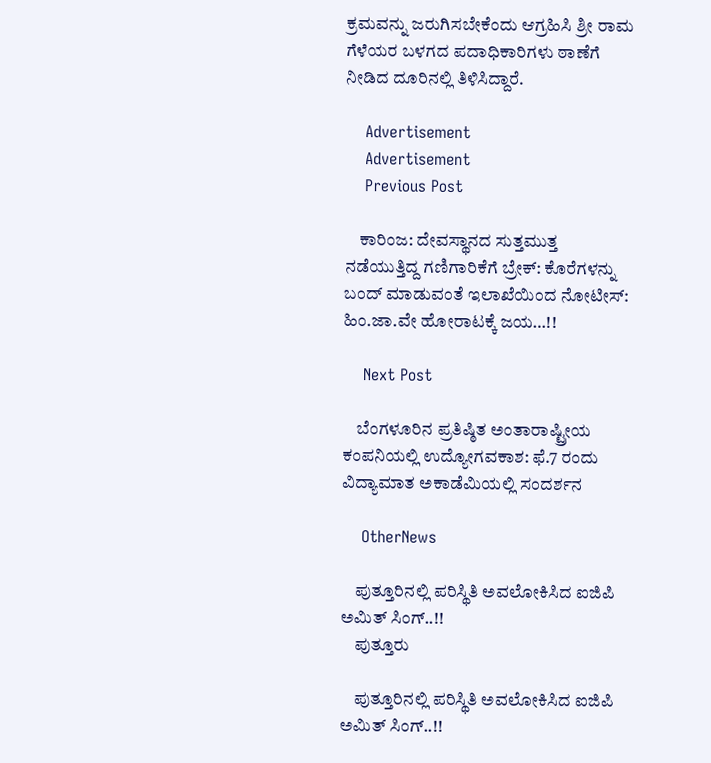ಕ್ರಮವನ್ನು ಜರುಗಿಸಬೇಕೆಂದು ಆಗ್ರಹಿಸಿ ಶ್ರೀ ರಾಮ ಗೆಳೆಯರ ಬಳಗದ ಪದಾಧಿಕಾರಿಗಳು ಠಾಣೆಗೆ ನೀಡಿದ ದೂರಿನಲ್ಲಿ ತಿಳಿಸಿದ್ದಾರೆ.

    Advertisement
    Advertisement
    Previous Post

    ಕಾರಿಂಜ: ದೇವಸ್ಥಾನದ ಸುತ್ತಮುತ್ತ ನಡೆಯುತ್ತಿದ್ದ ಗಣಿಗಾರಿಕೆಗೆ ಬ್ರೇಕ್: ಕೊರೆಗಳನ್ನು ಬಂದ್ ಮಾಡುವಂತೆ ಇಲಾಖೆಯಿಂದ ನೋಟೀಸ್: ಹಿಂ.ಜಾ.ವೇ ಹೋರಾಟಕ್ಕೆ ಜಯ…!!

    Next Post

    ಬೆಂಗಳೂರಿನ ಪ್ರತಿಷ್ಠಿತ ಅಂತಾರಾಷ್ಟ್ರೀಯ ಕಂಪನಿಯಲ್ಲಿ ಉದ್ಯೋಗವಕಾಶ: ಫೆ.7 ರಂದು ವಿದ್ಯಾಮಾತ ಅಕಾಡೆಮಿಯಲ್ಲಿ ಸಂದರ್ಶನ

    OtherNews

    ಪುತ್ತೂರಿನಲ್ಲಿ ಪರಿಸ್ಥಿತಿ ಅವಲೋಕಿಸಿದ ಐಜಿಪಿ ಅಮಿತ್ ಸಿಂಗ್..!!
    ಪುತ್ತೂರು

    ಪುತ್ತೂರಿನಲ್ಲಿ ಪರಿಸ್ಥಿತಿ ಅವಲೋಕಿಸಿದ ಐಜಿಪಿ ಅಮಿತ್ ಸಿಂಗ್..!!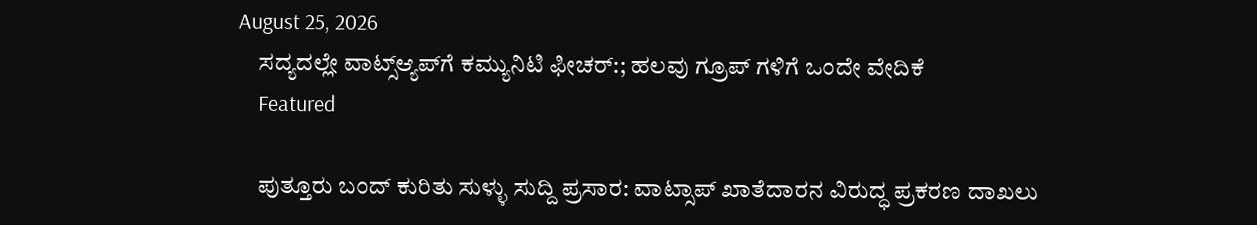August 25, 2026
    ಸದ್ಯದಲ್ಲೇ ವಾಟ್ಸ್‌ಆ್ಯಪ್‌ಗೆ ಕಮ್ಯುನಿಟಿ ಫೀಚರ್‌:; ಹಲವು ಗ್ರೂಪ್‌ ಗಳಿಗೆ ಒಂದೇ ವೇದಿಕೆ
    Featured

    ಪುತ್ತೂರು ಬಂದ್ ಕುರಿತು ಸುಳ್ಳು ಸುದ್ದಿ ಪ್ರಸಾರ: ವಾಟ್ಸಾಪ್ ಖಾತೆದಾರನ ವಿರುದ್ಧ ಪ್ರಕರಣ ದಾಖಲು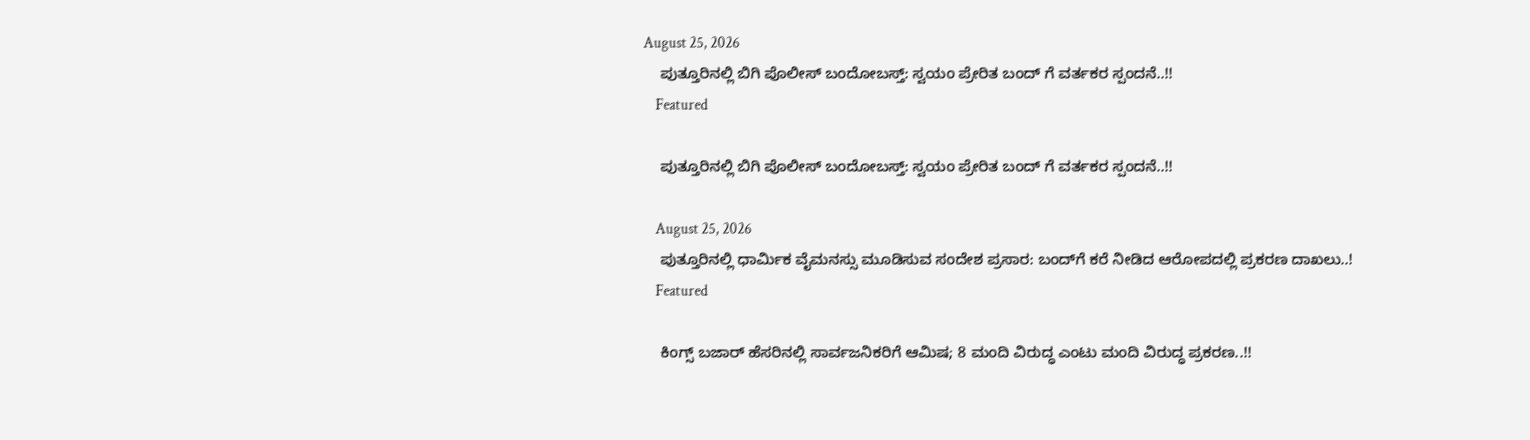August 25, 2026
    ಪುತ್ತೂರಿನಲ್ಲಿ ಬಿಗಿ ಪೊಲೀಸ್ ಬಂದೋಬಸ್ತ್: ಸ್ವಯಂ ಪ್ರೇರಿತ ಬಂದ್ ಗೆ ವರ್ತಕರ ಸ್ಪಂದನೆ..!!
    Featured

    ಪುತ್ತೂರಿನಲ್ಲಿ ಬಿಗಿ ಪೊಲೀಸ್ ಬಂದೋಬಸ್ತ್: ಸ್ವಯಂ ಪ್ರೇರಿತ ಬಂದ್ ಗೆ ವರ್ತಕರ ಸ್ಪಂದನೆ..!!

    August 25, 2026
    ಪುತ್ತೂರಿನಲ್ಲಿ ಧಾರ್ಮಿಕ ವೈಮನಸ್ಸು ಮೂಡಿಸುವ ಸಂದೇಶ ಪ್ರಸಾರ: ಬಂದ್‌ಗೆ ಕರೆ ನೀಡಿದ ಆರೋಪದಲ್ಲಿ ಪ್ರಕರಣ ದಾಖಲು..!
    Featured

    ಕಿಂಗ್ಸ್ ಬಜಾರ್ ಹೆಸರಿನಲ್ಲಿ ಸಾರ್ವಜನಿಕರಿಗೆ ಆಮಿಷ; 8 ಮಂದಿ ವಿರುದ್ಧ ಎಂಟು ಮಂದಿ ವಿರುದ್ಧ ಪ್ರಕರಣ..!!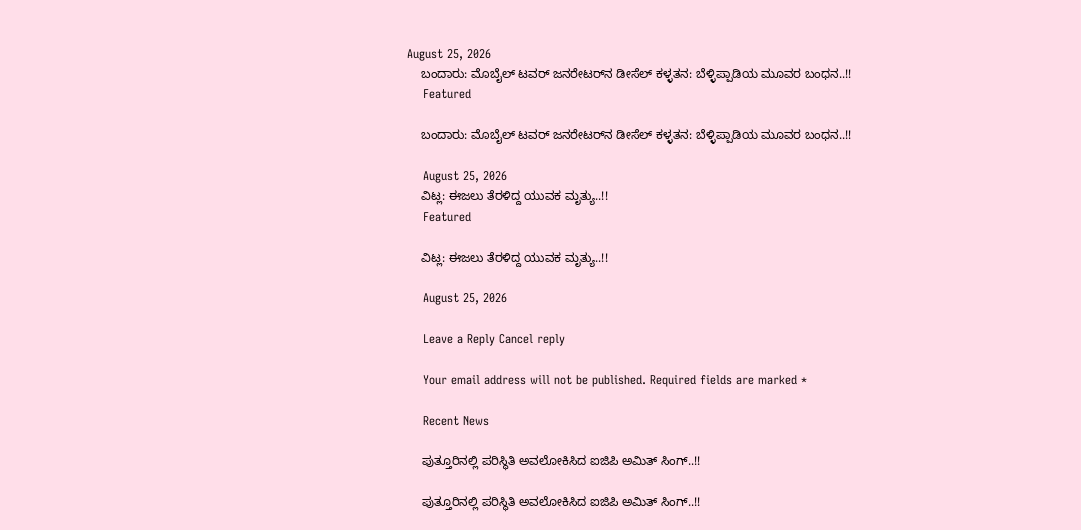August 25, 2026
    ಬಂದಾರು: ಮೊಬೈಲ್ ಟವರ್ ಜನರೇಟರ್‌ನ ಡೀಸೆಲ್ ಕಳ್ಳತನ: ಬೆಳ್ಳಿಪ್ಪಾಡಿಯ ಮೂವರ ಬಂಧನ..!!
    Featured

    ಬಂದಾರು: ಮೊಬೈಲ್ ಟವರ್ ಜನರೇಟರ್‌ನ ಡೀಸೆಲ್ ಕಳ್ಳತನ: ಬೆಳ್ಳಿಪ್ಪಾಡಿಯ ಮೂವರ ಬಂಧನ..!!

    August 25, 2026
    ವಿಟ್ಲ: ಈಜಲು ತೆರಳಿದ್ದ ಯುವಕ ಮೃತ್ಯು..!!
    Featured

    ವಿಟ್ಲ: ಈಜಲು ತೆರಳಿದ್ದ ಯುವಕ ಮೃತ್ಯು..!!

    August 25, 2026

    Leave a Reply Cancel reply

    Your email address will not be published. Required fields are marked *

    Recent News

    ಪುತ್ತೂರಿನಲ್ಲಿ ಪರಿಸ್ಥಿತಿ ಅವಲೋಕಿಸಿದ ಐಜಿಪಿ ಅಮಿತ್ ಸಿಂಗ್..!!

    ಪುತ್ತೂರಿನಲ್ಲಿ ಪರಿಸ್ಥಿತಿ ಅವಲೋಕಿಸಿದ ಐಜಿಪಿ ಅಮಿತ್ ಸಿಂಗ್..!!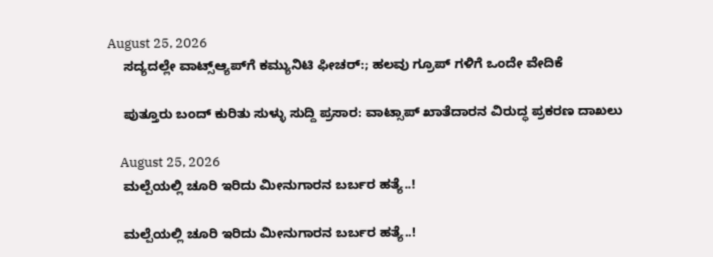August 25, 2026
    ಸದ್ಯದಲ್ಲೇ ವಾಟ್ಸ್‌ಆ್ಯಪ್‌ಗೆ ಕಮ್ಯುನಿಟಿ ಫೀಚರ್‌:; ಹಲವು ಗ್ರೂಪ್‌ ಗಳಿಗೆ ಒಂದೇ ವೇದಿಕೆ

    ಪುತ್ತೂರು ಬಂದ್ ಕುರಿತು ಸುಳ್ಳು ಸುದ್ದಿ ಪ್ರಸಾರ: ವಾಟ್ಸಾಪ್ ಖಾತೆದಾರನ ವಿರುದ್ಧ ಪ್ರಕರಣ ದಾಖಲು

    August 25, 2026
    ಮಲ್ಪೆಯಲ್ಲಿ ಚೂರಿ ಇರಿದು ಮೀನುಗಾರನ ಬರ್ಬರ ಹತ್ಯೆ..!

    ಮಲ್ಪೆಯಲ್ಲಿ ಚೂರಿ ಇರಿದು ಮೀನುಗಾರನ ಬರ್ಬರ ಹತ್ಯೆ..!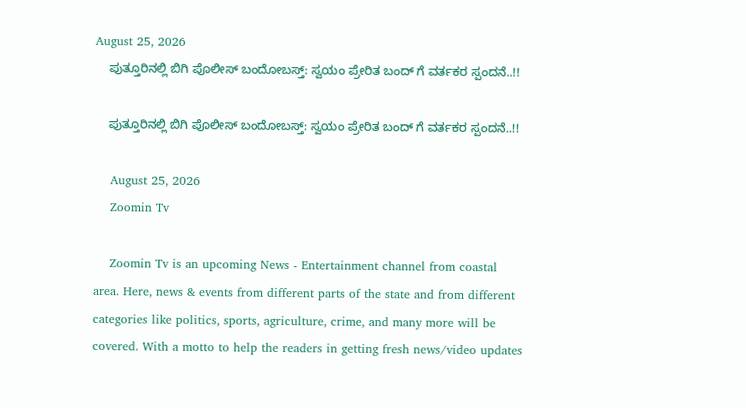August 25, 2026
    ಪುತ್ತೂರಿನಲ್ಲಿ ಬಿಗಿ ಪೊಲೀಸ್ ಬಂದೋಬಸ್ತ್: ಸ್ವಯಂ ಪ್ರೇರಿತ ಬಂದ್ ಗೆ ವರ್ತಕರ ಸ್ಪಂದನೆ..!!

    ಪುತ್ತೂರಿನಲ್ಲಿ ಬಿಗಿ ಪೊಲೀಸ್ ಬಂದೋಬಸ್ತ್: ಸ್ವಯಂ ಪ್ರೇರಿತ ಬಂದ್ ಗೆ ವರ್ತಕರ ಸ್ಪಂದನೆ..!!

    August 25, 2026
    Zoomin Tv

    Zoomin Tv is an upcoming News - Entertainment channel from coastal area. Here, news & events from different parts of the state and from different categories like politics, sports, agriculture, crime, and many more will be covered. With a motto to help the readers in getting fresh news/video updates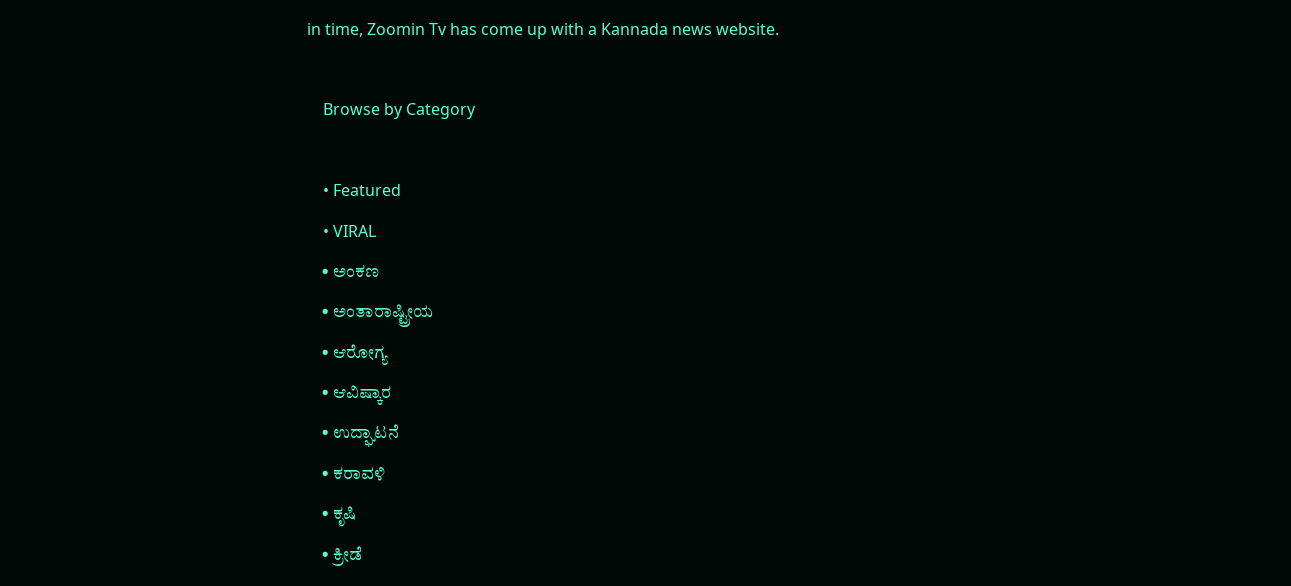in time, Zoomin Tv has come up with a Kannada news website.

    Browse by Category

    • Featured
    • VIRAL
    • ಅಂಕಣ
    • ಅಂತಾರಾಷ್ಟ್ರೀಯ
    • ಆರೋಗ್ಯ
    • ಆವಿಷ್ಕಾರ
    • ಉದ್ಘಾಟನೆ
    • ಕರಾವಳಿ
    • ಕೃಷಿ
    • ಕ್ರೀಡೆ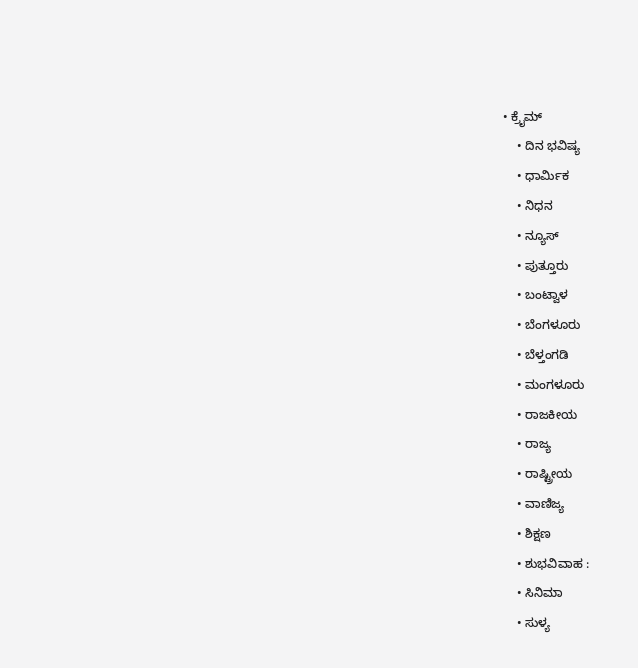• ಕ್ರೈಮ್
    • ದಿನ ಭವಿಷ್ಯ
    • ಧಾರ್ಮಿಕ
    • ನಿಧನ
    • ನ್ಯೂಸ್
    • ಪುತ್ತೂರು
    • ಬಂಟ್ವಾಳ
    • ಬೆಂಗಳೂರು
    • ಬೆಳ್ತಂಗಡಿ
    • ಮಂಗಳೂರು
    • ರಾಜಕೀಯ
    • ರಾಜ್ಯ
    • ರಾಷ್ಟ್ರೀಯ
    • ವಾಣಿಜ್ಯ
    • ಶಿಕ್ಷಣ
    • ಶುಭವಿವಾಹ :
    • ಸಿನಿಮಾ
    • ಸುಳ್ಯ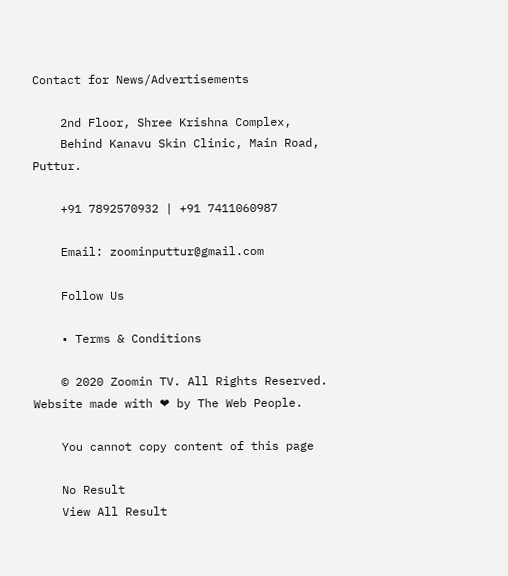Contact for News/Advertisements

    2nd Floor, Shree Krishna Complex,
    Behind Kanavu Skin Clinic, Main Road, Puttur.

    +91 7892570932 | +91 7411060987

    Email: zoominputtur@gmail.com

    Follow Us

    • Terms & Conditions

    © 2020 Zoomin TV. All Rights Reserved. Website made with ❤ by The Web People.

    You cannot copy content of this page

    No Result
    View All Result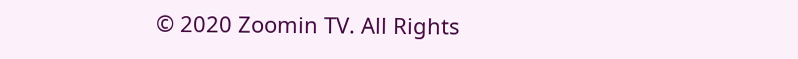© 2020 Zoomin TV. All Rights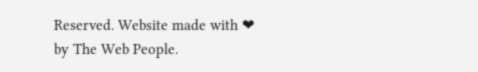Reserved. Website made with ❤ by The Web People.